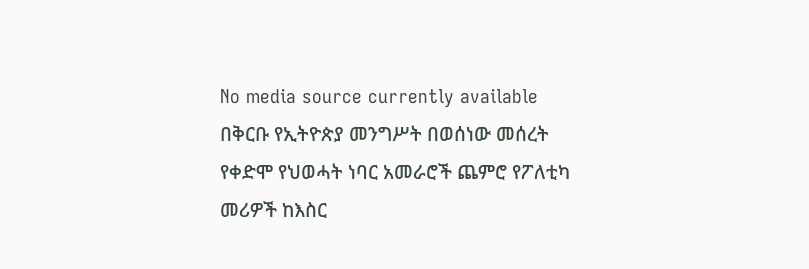No media source currently available
በቅርቡ የኢትዮጵያ መንግሥት በወሰነው መሰረት የቀድሞ የህወሓት ነባር አመራሮች ጨምሮ የፖለቲካ መሪዎች ከእስር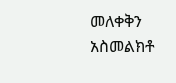መለቀቅን አስመልክቶ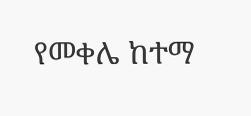የመቀሌ ከተማ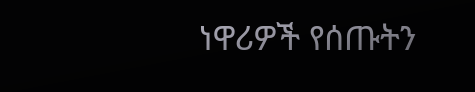ነዋሪዎች የሰጡትን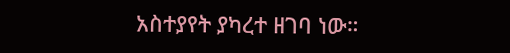አስተያየት ያካረተ ዘገባ ነው።